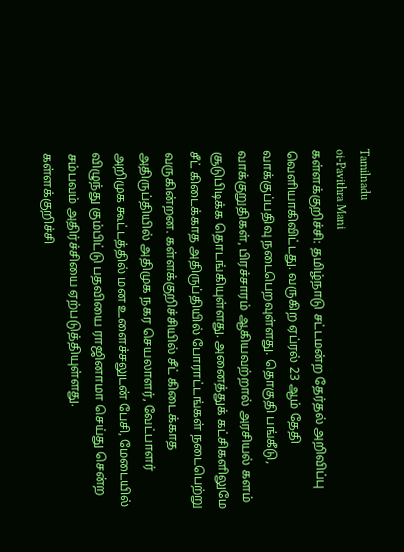Tamilnadu
oi-Pavithra Mani
கள்ளக்குறிச்சி: தமிழ்நாடு சட்டமன்ற தேர்தல் அறிவிப்பு வெளியாகிவிட்டது. வருகிற ஏப்ரல் 23 ஆம் தேதி வாக்குப்பதிவு நடைபெறவுள்ளது. தொகுதி பங்கீடு, வாக்குறுதிகள், பிரச்சாரம் ஆகியவற்றால் அரசியல் களம் சூடுபிடிக்க தொடங்கியுள்ளது. அனைத்துக் கட்சிகளிலுமே சீட் கிடைக்காத அதிருப்தியில் போராட்டங்கள் நடைபெற்று வருகின்றன. கள்ளக்குறிச்சியில் சீட் கிடைக்காத அதிருப்தியில் அதிமுக நகர செயலாளர், வேட்பாளர் அறிமுக கூட்டத்தில் மன உளைச்சலுடன் பேசி, மேடையில் விழுந்து கும்பிட்டு பதவியை ராஜினாமா செய்து சென்ற சம்பவம் அதிர்ச்சியை ஏற்படுத்தியுள்ளது.
கள்ளக்குறிச்சி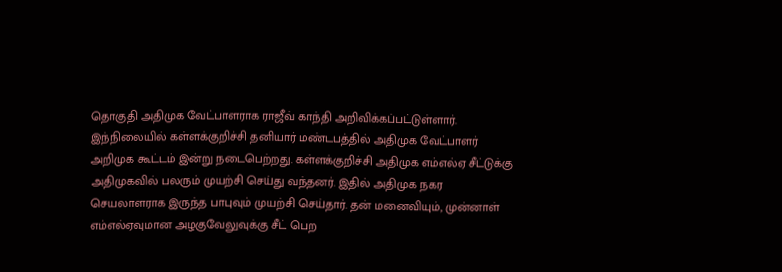தொகுதி அதிமுக வேட்பாளராக ராஜீவ் காந்தி அறிவிக்கப்பட்டுள்ளார். இந்நிலையில் கள்ளக்குறிச்சி தனியார் மண்டபத்தில் அதிமுக வேட்பாளர் அறிமுக கூட்டம் இன்று நடைபெற்றது. கள்ளக்குறிச்சி அதிமுக எம்எல்ஏ சீட்டுக்கு அதிமுகவில் பலரும் முயற்சி செய்து வந்தனர். இதில் அதிமுக நகர செயலாளராக இருந்த பாபுவும் முயற்சி செய்தார். தன் மனைவியும், முன்னாள் எம்எல்ஏவுமான அழகுவேலுவுக்கு சீட் பெற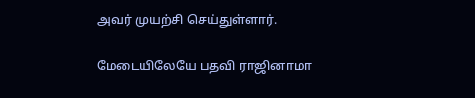அவர் முயற்சி செய்துள்ளார்.

மேடையிலேயே பதவி ராஜினாமா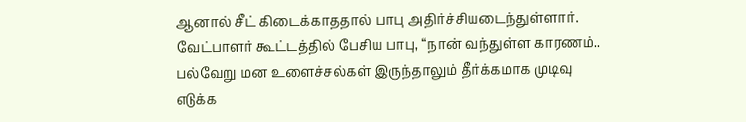ஆனால் சீட் கிடைக்காததால் பாபு அதிர்ச்சியடைந்துள்ளார். வேட்பாளர் கூட்டத்தில் பேசிய பாபு, “நான் வந்துள்ள காரணம்.. பல்வேறு மன உளைச்சல்கள் இருந்தாலும் தீர்க்கமாக முடிவு எடுக்க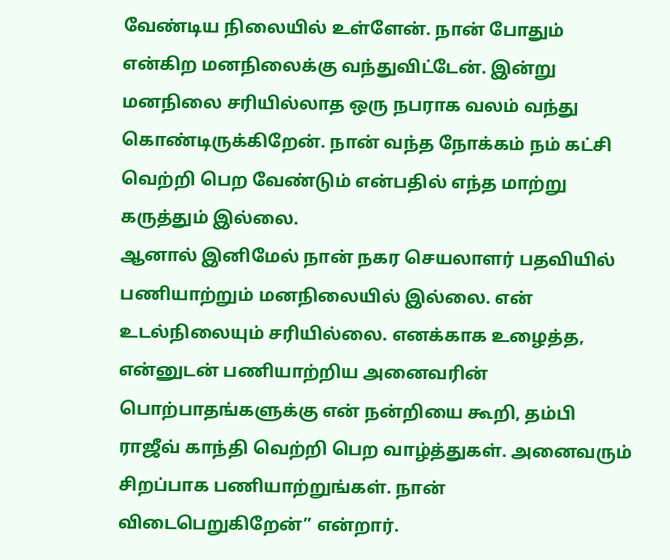வேண்டிய நிலையில் உள்ளேன். நான் போதும் என்கிற மனநிலைக்கு வந்துவிட்டேன். இன்று மனநிலை சரியில்லாத ஒரு நபராக வலம் வந்து கொண்டிருக்கிறேன். நான் வந்த நோக்கம் நம் கட்சி வெற்றி பெற வேண்டும் என்பதில் எந்த மாற்று கருத்தும் இல்லை.
ஆனால் இனிமேல் நான் நகர செயலாளர் பதவியில் பணியாற்றும் மனநிலையில் இல்லை. என் உடல்நிலையும் சரியில்லை. எனக்காக உழைத்த, என்னுடன் பணியாற்றிய அனைவரின் பொற்பாதங்களுக்கு என் நன்றியை கூறி, தம்பி ராஜீவ் காந்தி வெற்றி பெற வாழ்த்துகள். அனைவரும் சிறப்பாக பணியாற்றுங்கள். நான் விடைபெறுகிறேன்” என்றார்.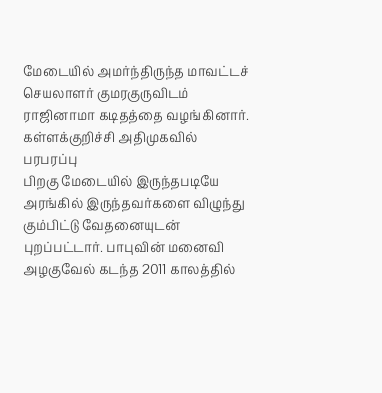மேடையில் அமர்ந்திருந்த மாவட்டச் செயலாளர் குமரகுருவிடம் ராஜினாமா கடிதத்தை வழங்கினார்.
கள்ளக்குறிச்சி அதிமுகவில் பரபரப்பு
பிறகு மேடையில் இருந்தபடியே அரங்கில் இருந்தவர்களை விழுந்து கும்பிட்டு வேதனையுடன் புறப்பட்டார். பாபுவின் மனைவி அழகுவேல் கடந்த 2011 காலத்தில்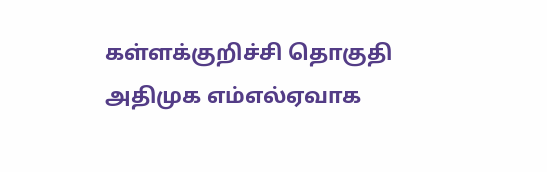கள்ளக்குறிச்சி தொகுதி அதிமுக எம்எல்ஏவாக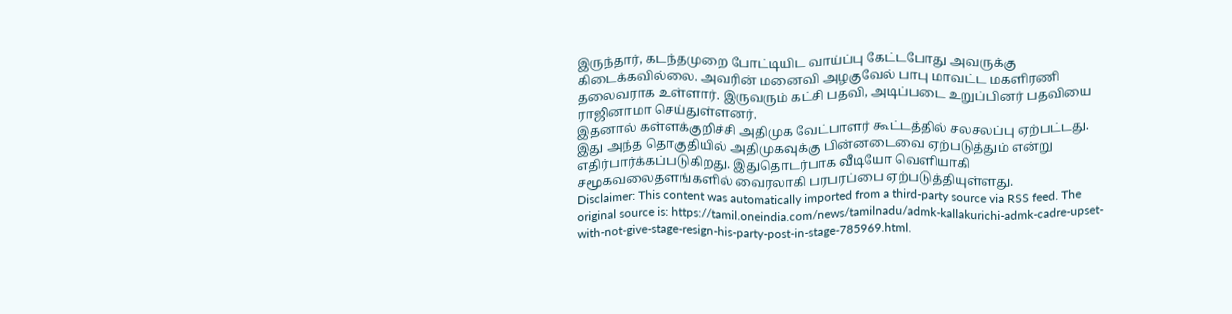இருந்தார், கடந்தமுறை போட்டியிட வாய்ப்பு கேட்டபோது அவருக்கு கிடைக்கவில்லை. அவரின் மனைவி அழகுவேல் பாபு மாவட்ட மகளிரணி தலைவராக உள்ளார். இருவரும் கட்சி பதவி, அடிப்படை உறுப்பினர் பதவியை ராஜினாமா செய்துள்ளனர்.
இதனால் கள்ளக்குறிச்சி அதிமுக வேட்பாளர் கூட்டத்தில் சலசலப்பு ஏற்பட்டது. இது அந்த தொகுதியில் அதிமுகவுக்கு பின்னடைவை ஏற்படுத்தும் என்று எதிர்பார்க்கப்படுகிறது. இதுதொடர்பாக வீடியோ வெளியாகி சமூகவலைதளங்களில் வைரலாகி பரபரப்பை ஏற்படுத்தியுள்ளது.
Disclaimer: This content was automatically imported from a third-party source via RSS feed. The original source is: https://tamil.oneindia.com/news/tamilnadu/admk-kallakurichi-admk-cadre-upset-with-not-give-stage-resign-his-party-post-in-stage-785969.html.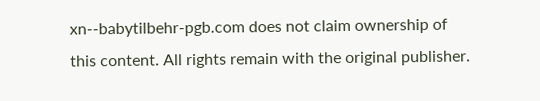xn--babytilbehr-pgb.com does not claim ownership of this content. All rights remain with the original publisher.